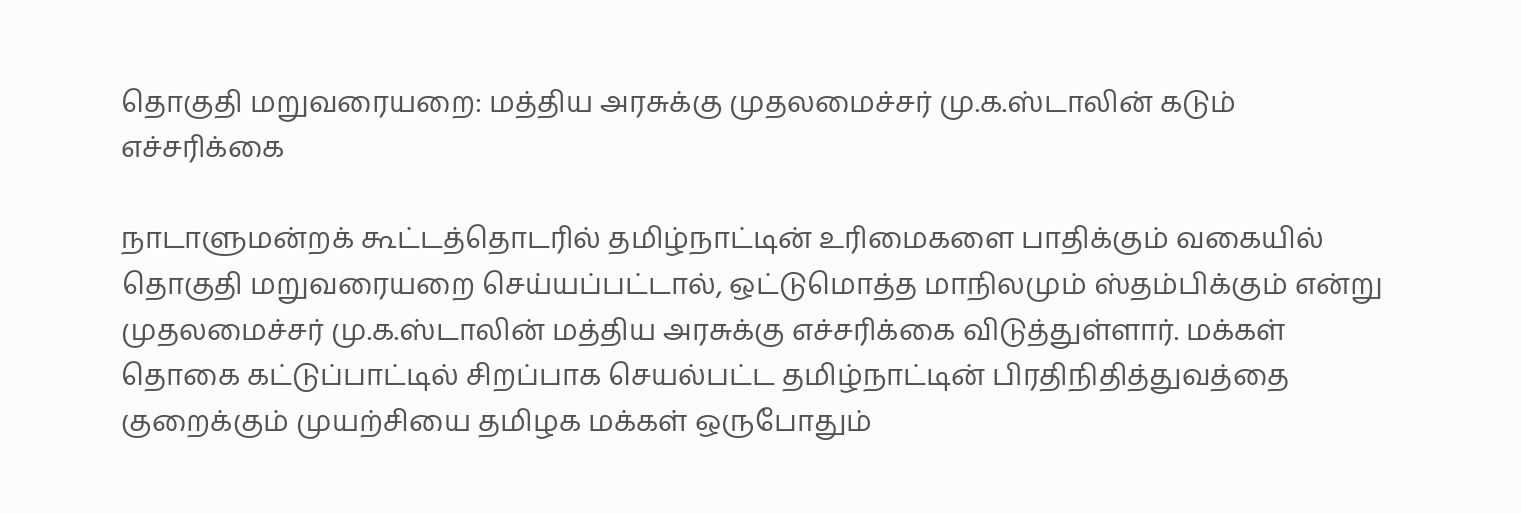தொகுதி மறுவரையறை: மத்திய அரசுக்கு முதலமைச்சர் மு.க.ஸ்டாலின் கடும் எச்சரிக்கை

நாடாளுமன்றக் கூட்டத்தொடரில் தமிழ்நாட்டின் உரிமைகளை பாதிக்கும் வகையில் தொகுதி மறுவரையறை செய்யப்பட்டால், ஒட்டுமொத்த மாநிலமும் ஸ்தம்பிக்கும் என்று முதலமைச்சர் மு.க.ஸ்டாலின் மத்திய அரசுக்கு எச்சரிக்கை விடுத்துள்ளார். மக்கள் தொகை கட்டுப்பாட்டில் சிறப்பாக செயல்பட்ட தமிழ்நாட்டின் பிரதிநிதித்துவத்தை குறைக்கும் முயற்சியை தமிழக மக்கள் ஒருபோதும்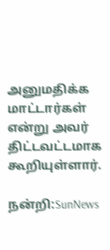அனுமதிக்க மாட்டார்கள் என்று அவர் திட்டவட்டமாக கூறியுள்ளார்.

நன்றி:SunNews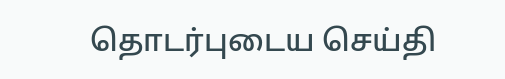தொடர்புடைய செய்தி